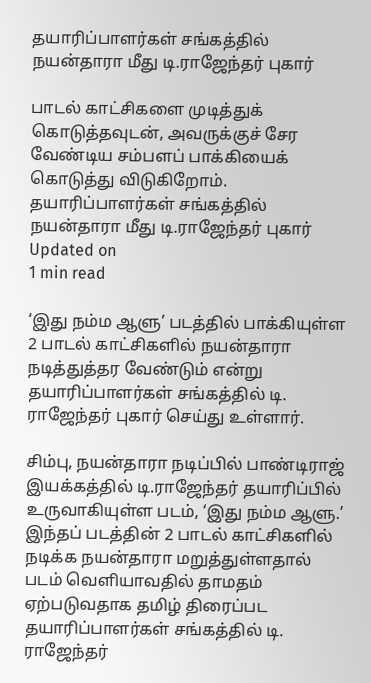தயாரிப்பாளர்கள் சங்கத்தில் நயன்தாரா மீது டி.ராஜேந்தர் புகார்

பாடல் காட்சிகளை முடித்துக் கொடுத்தவுடன், அவருக்குச் சேர வேண்டிய சம்பளப் பாக்கியைக் கொடுத்து விடுகிறோம்.
தயாரிப்பாளர்கள் சங்கத்தில் நயன்தாரா மீது டி.ராஜேந்தர் புகார்
Updated on
1 min read

‘இது நம்ம ஆளு’ படத்தில் பாக்கியுள்ள 2 பாடல் காட்சிகளில் நயன்தாரா நடித்துத்தர வேண்டும் என்று தயாரிப்பாளர்கள் சங்கத்தில் டி. ராஜேந்தர் புகார் செய்து உள்ளார்.

சிம்பு, நயன்தாரா நடிப்பில் பாண்டிராஜ் இயக்கத்தில் டி.ராஜேந்தர் தயாரிப்பில் உருவாகியுள்ள படம், ‘இது நம்ம ஆளு.’ இந்தப் படத்தின் 2 பாடல் காட்சிகளில் நடிக்க நயன்தாரா மறுத்துள்ளதால் படம் வெளியாவதில் தாமதம் ஏற்படுவதாக தமிழ் திரைப்பட தயாரிப்பாளர்கள் சங்கத்தில் டி. ராஜேந்தர்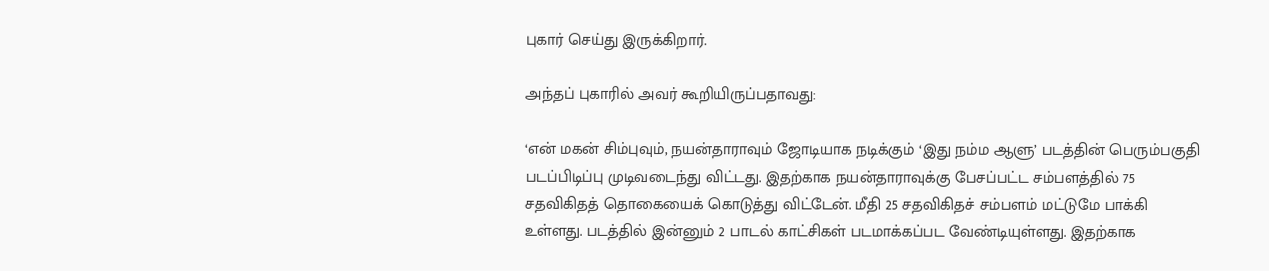புகார் செய்து இருக்கிறார்.

அந்தப் புகாரில் அவர் கூறியிருப்பதாவது:

‘என் மகன் சிம்புவும், நயன்தாராவும் ஜோடியாக நடிக்கும் ‘இது நம்ம ஆளு’ படத்தின் பெரும்பகுதி படப்பிடிப்பு முடிவடைந்து விட்டது. இதற்காக நயன்தாராவுக்கு பேசப்பட்ட சம்பளத்தில் 75 சதவிகிதத் தொகையைக் கொடுத்து விட்டேன். மீதி 25 சதவிகிதச் சம்பளம் மட்டுமே பாக்கி உள்ளது. படத்தில் இன்னும் 2 பாடல் காட்சிகள் படமாக்கப்பட வேண்டியுள்ளது. இதற்காக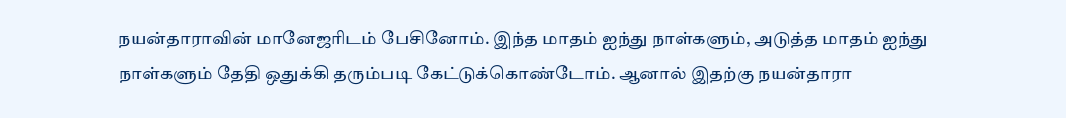நயன்தாராவின் மானேஜரிடம் பேசினோம். இந்த மாதம் ஐந்து நாள்களும், அடுத்த மாதம் ஐந்து நாள்களும் தேதி ஒதுக்கி தரும்படி கேட்டுக்கொண்டோம். ஆனால் இதற்கு நயன்தாரா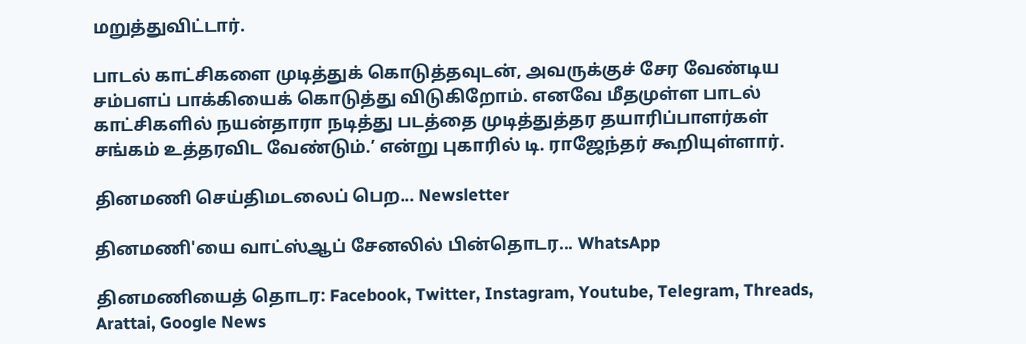மறுத்துவிட்டார்.

பாடல் காட்சிகளை முடித்துக் கொடுத்தவுடன், அவருக்குச் சேர வேண்டிய சம்பளப் பாக்கியைக் கொடுத்து விடுகிறோம். எனவே மீதமுள்ள பாடல் காட்சிகளில் நயன்தாரா நடித்து படத்தை முடித்துத்தர தயாரிப்பாளர்கள் சங்கம் உத்தரவிட வேண்டும்.’ என்று புகாரில் டி. ராஜேந்தர் கூறியுள்ளார்.

தினமணி செய்திமடலைப் பெற... Newsletter

தினமணி'யை வாட்ஸ்ஆப் சேனலில் பின்தொடர... WhatsApp

தினமணியைத் தொடர: Facebook, Twitter, Instagram, Youtube, Telegram, Threads, Arattai, Google News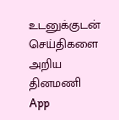உடனுக்குடன் செய்திகளை அறிய தினமணி App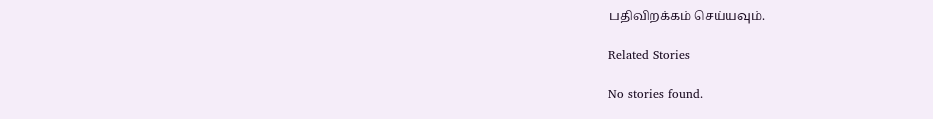பதிவிறக்கம் செய்யவும்.

Related Stories

No stories found.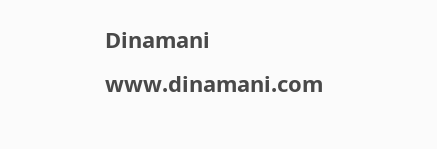Dinamani
www.dinamani.com